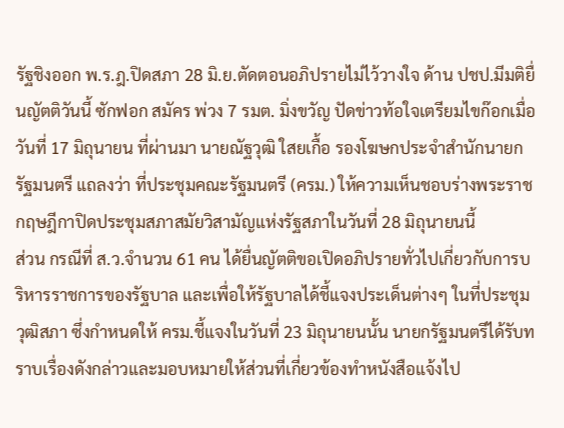รัฐชิงออก พ.ร.ฎ.ปิดสภา 28 มิ.ย.ตัดตอนอภิปรายไม่ไว้วางใจ ด้าน ปชป.มีมติยื่นญัตติวันนี้ ซักฟอก สมัคร พ่วง 7 รมต. มิ่งขวัญ ปัดข่าวท้อใจเตรียมไขก๊อกเมื่อวันที่ 17 มิถุนายน ที่ผ่านมา นายณัฐวุฒิ ใสยเกื้อ รองโฆษกประจำสำนักนายกรัฐมนตรี แถลงว่า ที่ประชุมคณะรัฐมนตรี (ครม.) ให้ความเห็นชอบร่างพระราชกฤษฎีกาปิดประชุมสภาสมัยวิสามัญแห่งรัฐสภาในวันที่ 28 มิถุนายนนี้
ส่วน กรณีที่ ส.ว.จำนวน 61 คน ได้ยื่นญัตติขอเปิดอภิปรายทั่วไปเกี่ยวกับการบริหารราชการของรัฐบาล และเพื่อให้รัฐบาลได้ชี้แจงประเด็นต่างๆ ในที่ประชุมวุฒิสภา ซึ่งกำหนดให้ ครม.ชี้แจงในวันที่ 23 มิถุนายนนั้น นายกรัฐมนตรีได้รับทราบเรื่องดังกล่าวและมอบหมายให้ส่วนที่เกี่ยวข้องทำหนังสือแจ้งไป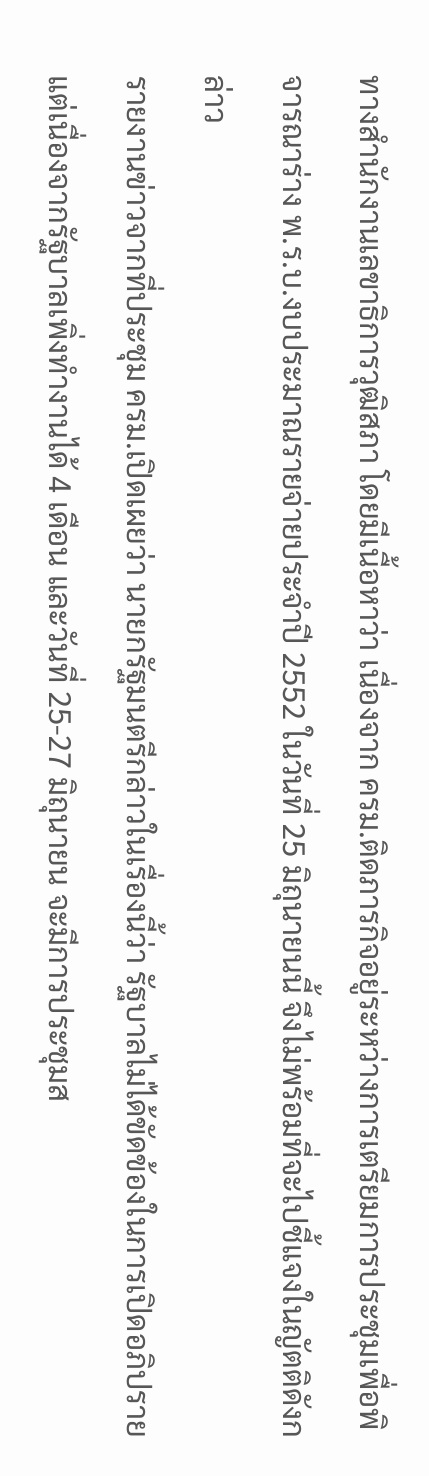ทางสำนักงานเลขาธิการวุฒิสภา โดยมีเนื้อหาว่า เนื่องจาก ครม.ติดภารกิจอยู่ระหว่างการเตรียมการประชุมเพื่อพิจารณาร่าง พ.ร.บ.งบประมาณรายจ่ายประจำปี 2552 ในวันที่ 25 มิถุนายนนี้ จึงไม่พร้อมที่จะไปชี้แจงในญัตติดังกล่าว
รายงานข่าวจากที่ประชุม ครม.เปิดเผยว่า นายกรัฐมนตรีกล่าวในเรื่องนี้ว่า รัฐบาลไม่ได้ขัดข้องในการเปิดอภิปราย แต่เนื่องจากรัฐบาลเพิ่งทำงานได้ 4 เดือน และวันที่ 25-27 มิถุนายน จะมีการประชุมส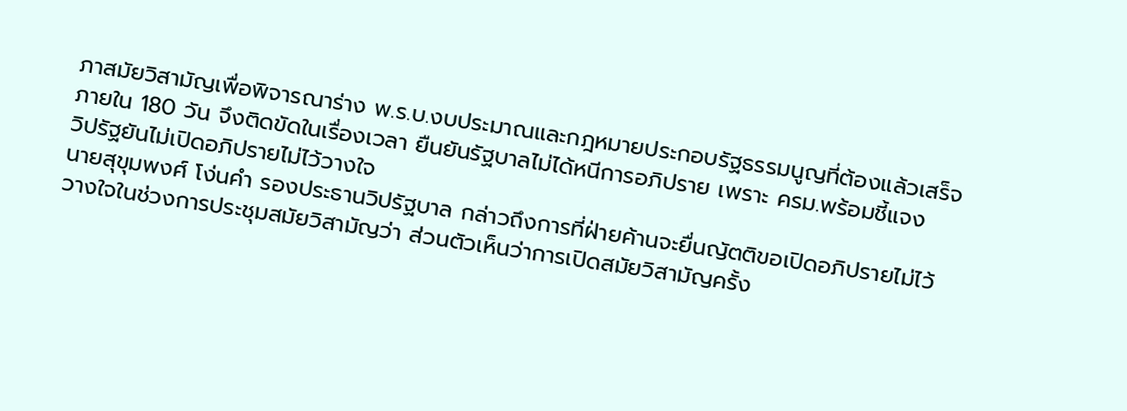ภาสมัยวิสามัญเพื่อพิจารณาร่าง พ.ร.บ.งบประมาณและกฎหมายประกอบรัฐธรรมนูญที่ต้องแล้วเสร็จภายใน 180 วัน จึงติดขัดในเรื่องเวลา ยืนยันรัฐบาลไม่ได้หนีการอภิปราย เพราะ ครม.พร้อมชี้แจง
วิปรัฐยันไม่เปิดอภิปรายไม่ไว้วางใจ
นายสุขุมพงศ์ โง่นคำ รองประธานวิปรัฐบาล กล่าวถึงการที่ฝ่ายค้านจะยื่นญัตติขอเปิดอภิปรายไม่ไว้วางใจในช่วงการประชุมสมัยวิสามัญว่า ส่วนตัวเห็นว่าการเปิดสมัยวิสามัญครั้ง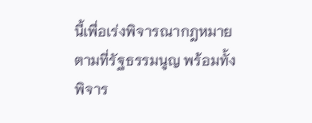นี้เพื่อเร่งพิจารณากฎหมายตามที่รัฐธรรมนูญ พร้อมทั้งพิจาร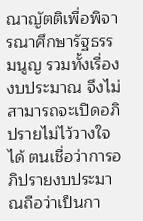ณาญัตติเพื่อพิจารณาศึกษารัฐธรรมนูญ รวมทั้งเรื่องงบประมาณ จึงไม่สามารถจะเปิดอภิปรายไม่ไว้วางใจได้ ตนเชื่อว่าการอภิปรายงบประมาณถือว่าเป็นกา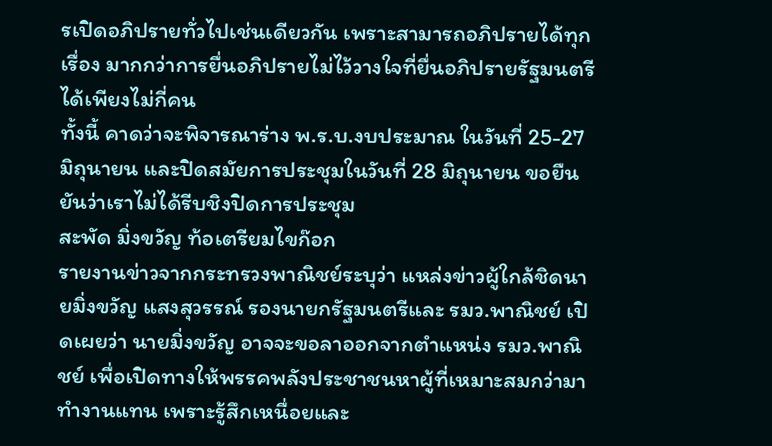รเปิดอภิปรายทั่วไปเช่นเดียวกัน เพราะสามารถอภิปรายได้ทุกเรื่อง มากกว่าการยื่นอภิปรายไม่ไว้วางใจที่ยื่นอภิปรายรัฐมนตรีได้เพียงไม่กี่คน
ทั้งนี้ คาดว่าจะพิจารณาร่าง พ.ร.บ.งบประมาณ ในวันที่ 25-27 มิถุนายน และปิดสมัยการประชุมในวันที่ 28 มิถุนายน ขอยืนยันว่าเราไม่ได้รีบชิงปิดการประชุม
สะพัด มิ่งขวัญ ท้อเตรียมไขก๊อก
รายงานข่าวจากกระทรวงพาณิชย์ระบุว่า แหล่งข่าวผู้ใกล้ชิดนายมิ่งขวัญ แสงสุวรรณ์ รองนายกรัฐมนตรีและ รมว.พาณิชย์ เปิดเผยว่า นายมิ่งขวัญ อาจจะขอลาออกจากตำแหน่ง รมว.พาณิชย์ เพื่อเปิดทางให้พรรคพลังประชาชนหาผู้ที่เหมาะสมกว่ามาทำงานแทน เพราะรู้สึกเหนื่อยและ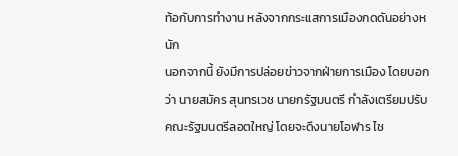ท้อกับการทำงาน หลังจากกระแสการเมืองกดดันอย่างหนัก
นอกจากนี้ ยังมีการปล่อยข่าวจากฝ่ายการเมือง โดยบอกว่า นายสมัคร สุนทรเวช นายกรัฐมนตรี กำลังเตรียมปรับคณะรัฐมนตรีลอตใหญ่ โดยจะดึงนายโอฬาร ไช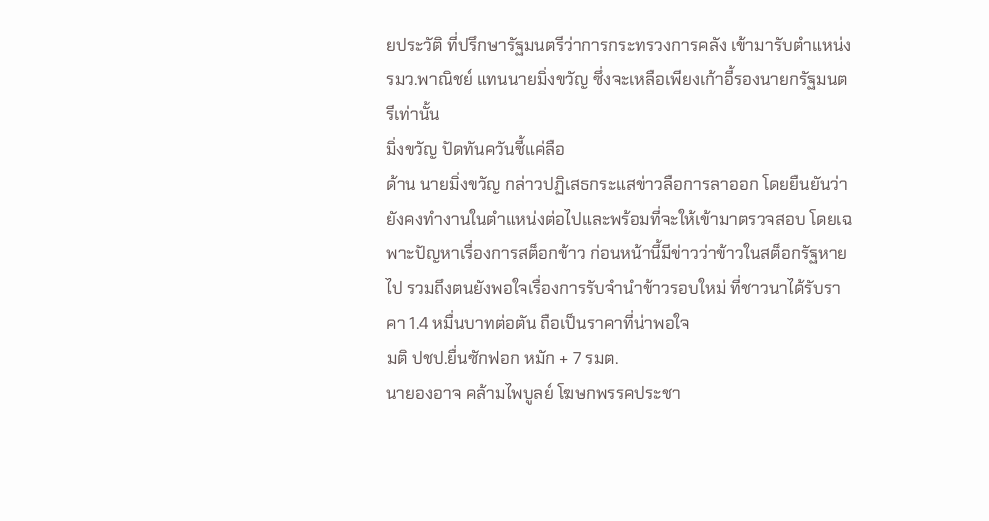ยประวัติ ที่ปรึกษารัฐมนตรีว่าการกระทรวงการคลัง เข้ามารับตำแหน่ง รมว.พาณิชย์ แทนนายมิ่งขวัญ ซึ่งจะเหลือเพียงเก้าอี้รองนายกรัฐมนตรีเท่านั้น
มิ่งขวัญ ปัดทันควันชี้แค่ลือ
ด้าน นายมิ่งขวัญ กล่าวปฏิเสธกระแสข่าวลือการลาออก โดยยืนยันว่ายังคงทำงานในตำแหน่งต่อไปและพร้อมที่จะให้เข้ามาตรวจสอบ โดยเฉพาะปัญหาเรื่องการสต็อกข้าว ก่อนหน้านี้มีข่าวว่าข้าวในสต็อกรัฐหายไป รวมถึงตนยังพอใจเรื่องการรับจำนำข้าวรอบใหม่ ที่ชาวนาได้รับราคา 1.4 หมื่นบาทต่อตัน ถือเป็นราคาที่น่าพอใจ
มติ ปชป.ยื่นซักฟอก หมัก + 7 รมต.
นายองอาจ คล้ามไพบูลย์ โฆษกพรรคประชา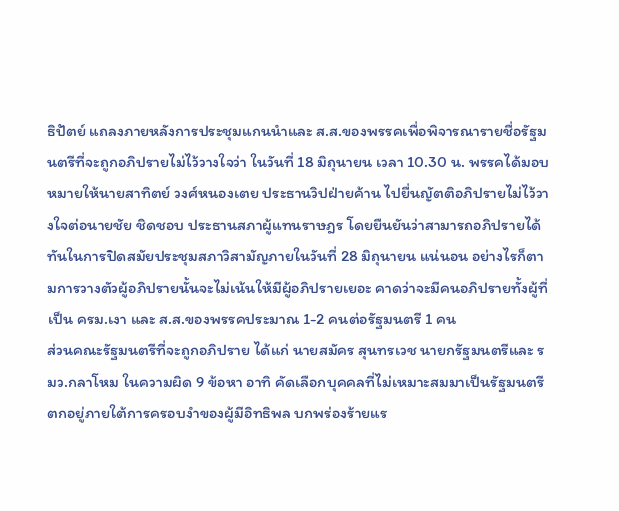ธิปัตย์ แถลงภายหลังการประชุมแกนนำและ ส.ส.ของพรรคเพื่อพิจารณารายชื่อรัฐมนตรีที่จะถูกอภิปรายไม่ไว้วางใจว่า ในวันที่ 18 มิถุนายน เวลา 10.30 น. พรรคได้มอบหมายให้นายสาทิตย์ วงศ์หนองเตย ประธานวิปฝ่ายค้าน ไปยื่นญัตติอภิปรายไม่ไว้วางใจต่อนายชัย ชิดชอบ ประธานสภาผู้แทนราษฎร โดยยืนยันว่าสามารถอภิปรายได้ทันในการปิดสมัยประชุมสภาวิสามัญภายในวันที่ 28 มิถุนายน แน่นอน อย่างไรก็ตามการวางตัวผู้อภิปรายนั้นจะไม่เน้นให้มีผู้อภิปรายเยอะ คาดว่าจะมีคนอภิปรายทั้งผู้ที่เป็น ครม.เงา และ ส.ส.ของพรรคประมาณ 1-2 คนต่อรัฐมนตรี 1 คน
ส่วนคณะรัฐมนตรีที่จะถูกอภิปราย ได้แก่ นายสมัคร สุนทรเวช นายกรัฐมนตรีและ รมว.กลาโหม ในความผิด 9 ข้อหา อาทิ คัดเลือกบุคคลที่ไม่เหมาะสมมาเป็นรัฐมนตรี ตกอยู่ภายใต้การครอบงำของผู้มีอิทธิพล บกพร่องร้ายแร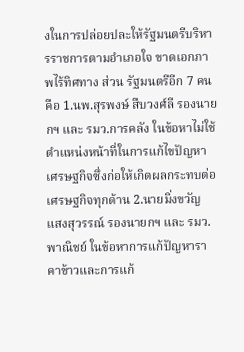งในการปล่อยปละให้รัฐมนตรีบริหารราชการตามอำเภอใจ ขาดเอกภาพไร้ทิศทาง ส่วน รัฐมนตรีอีก 7 คน คือ 1.นพ.สุรพงษ์ สืบวงศ์ลี รองนายกฯ และ รมว.การคลัง ในข้อหาไม่ใช้ตำแหน่งหน้าที่ในการแก้ไขปัญหาเศรษฐกิจซึ่งก่อให้เกิดผลกระทบต่อเศรษฐกิจทุกด้าน 2.นายมิ่งขวัญ แสงสุวรรณ์ รองนายกฯ และ รมว.พาณิชย์ ในข้อหาการแก้ปัญหาราคาข้าวและการแก้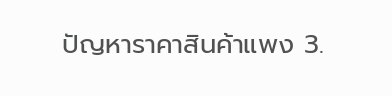ปัญหาราคาสินค้าแพง 3.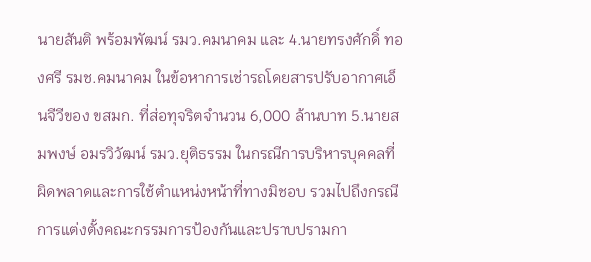นายสันติ พร้อมพัฒน์ รมว.คมนาคม และ 4.นายทรงศักดิ์ ทองศรี รมช.คมนาคม ในข้อหาการเช่ารถโดยสารปรับอากาศเอ็นจีวีของ ขสมก. ที่ส่อทุจริตจำนวน 6,000 ล้านบาท 5.นายสมพงษ์ อมรวิวัฒน์ รมว.ยุติธรรม ในกรณีการบริหารบุคคลที่ผิดพลาดและการใช้ตำแหน่งหน้าที่ทางมิชอบ รวมไปถึงกรณีการแต่งตั้งคณะกรรมการป้องกันและปราบปรามกา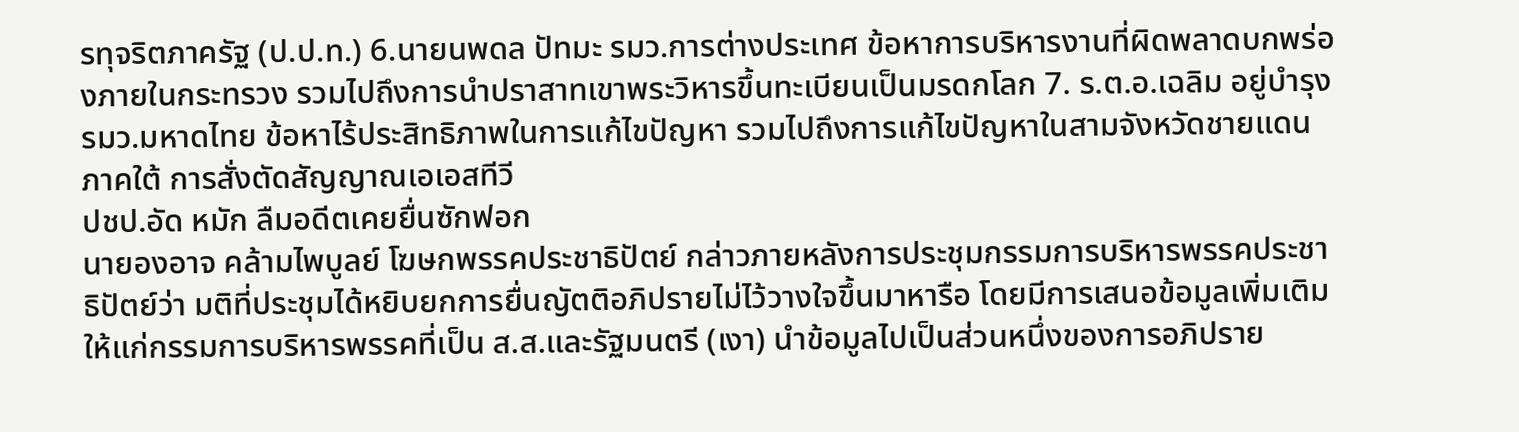รทุจริตภาครัฐ (ป.ป.ท.) 6.นายนพดล ปัทมะ รมว.การต่างประเทศ ข้อหาการบริหารงานที่ผิดพลาดบกพร่องภายในกระทรวง รวมไปถึงการนำปราสาทเขาพระวิหารขึ้นทะเบียนเป็นมรดกโลก 7. ร.ต.อ.เฉลิม อยู่บำรุง รมว.มหาดไทย ข้อหาไร้ประสิทธิภาพในการแก้ไขปัญหา รวมไปถึงการแก้ไขปัญหาในสามจังหวัดชายแดนภาคใต้ การสั่งตัดสัญญาณเอเอสทีวี
ปชป.อัด หมัก ลืมอดีตเคยยื่นซักฟอก
นายองอาจ คล้ามไพบูลย์ โฆษกพรรคประชาธิปัตย์ กล่าวภายหลังการประชุมกรรมการบริหารพรรคประชาธิปัตย์ว่า มติที่ประชุมได้หยิบยกการยื่นญัตติอภิปรายไม่ไว้วางใจขึ้นมาหารือ โดยมีการเสนอข้อมูลเพิ่มเติมให้แก่กรรมการบริหารพรรคที่เป็น ส.ส.และรัฐมนตรี (เงา) นำข้อมูลไปเป็นส่วนหนึ่งของการอภิปราย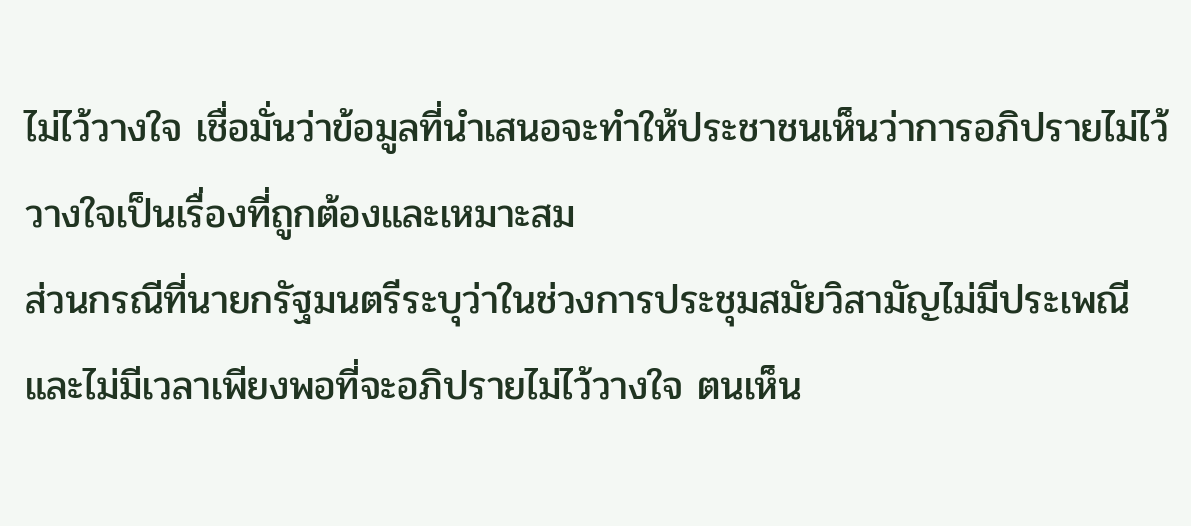ไม่ไว้วางใจ เชื่อมั่นว่าข้อมูลที่นำเสนอจะทำให้ประชาชนเห็นว่าการอภิปรายไม่ไว้วางใจเป็นเรื่องที่ถูกต้องและเหมาะสม
ส่วนกรณีที่นายกรัฐมนตรีระบุว่าในช่วงการประชุมสมัยวิสามัญไม่มีประเพณีและไม่มีเวลาเพียงพอที่จะอภิปรายไม่ไว้วางใจ ตนเห็น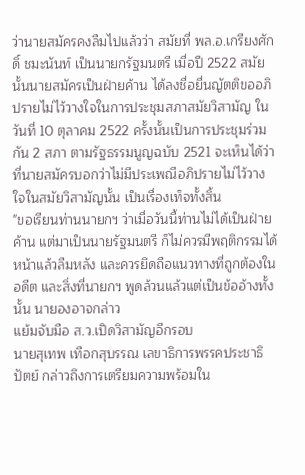ว่านายสมัครคงลืมไปแล้วว่า สมัยที่ พล.อ.เกรียงศักดิ์ ชมะนันท์ เป็นนายกรัฐมนตรี เมื่อปี 2522 สมัยนั้นนายสมัครเป็นฝ่ายค้าน ได้ลงชื่อยื่นญัตติขออภิปรายไม่ไว้วางใจในการประชุมสภาสมัยวิสามัญ ในวันที่ 10 ตุลาคม 2522 ครั้งนั้นเป็นการประชุมร่วมกัน 2 สภา ตามรัฐธรรมนูญฉบับ 2521 จะเห็นได้ว่าที่นายสมัครบอกว่าไม่มีประเพณีอภิปรายไม่ไว้วางใจในสมัยวิสามัญนั้น เป็นเรื่องเท็จทั้งสิ้น
"ขอเรียนท่านนายกฯ ว่าเมื่อวันนี้ท่านไม่ได้เป็นฝ่ายค้าน แต่มาเป็นนายรัฐมนตรี ก็ไม่ควรมีพฤติกรรมได้หน้าแล้วลืมหลัง และควรยึดถือแนวทางที่ถูกต้องในอดีต และสิ่งที่นายกฯ พูดล้วนแล้วแต่เป็นข้ออ้างทั้งนั้น นายองอาจกล่าว
แย้มจับมือ ส.ว.เปิดวิสามัญอีกรอบ
นายสุเทพ เทือกสุบรรณ เลขาธิการพรรคประชาธิปัตย์ กล่าวถึงการเตรียมความพร้อมใน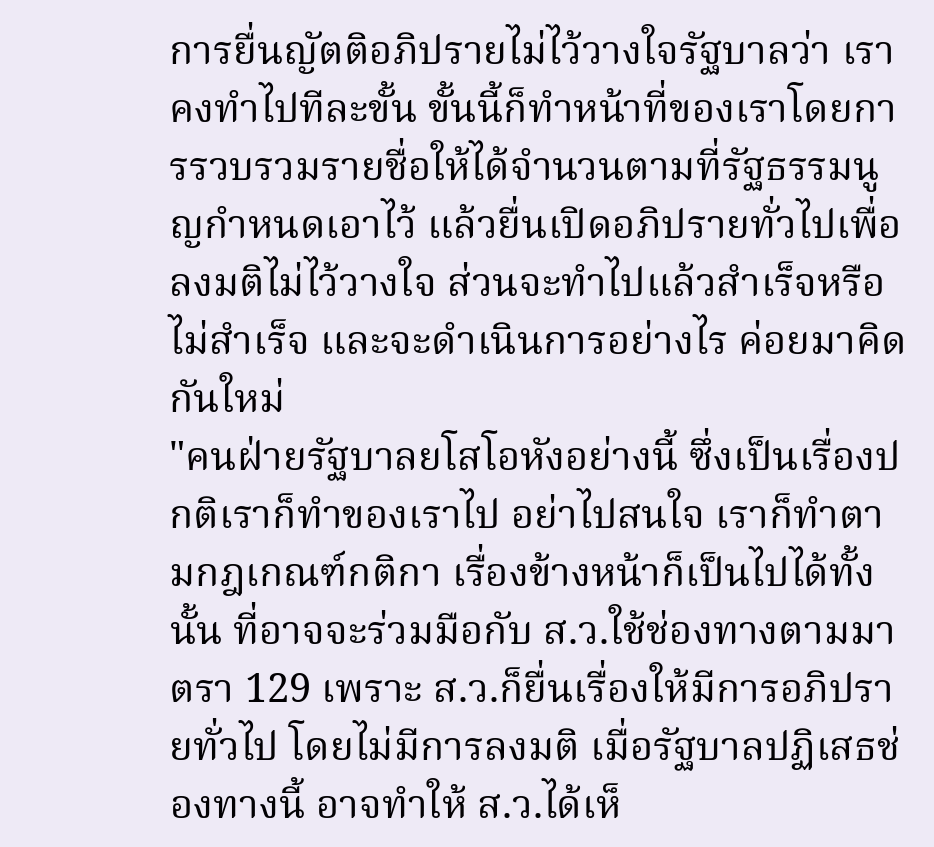การยื่นญัตติอภิปรายไม่ไว้วางใจรัฐบาลว่า เราคงทำไปทีละขั้น ขั้นนี้ก็ทำหน้าที่ของเราโดยการรวบรวมรายชื่อให้ได้จำนวนตามที่รัฐธรรมนูญกำหนดเอาไว้ แล้วยื่นเปิดอภิปรายทั่วไปเพื่อลงมติไม่ไว้วางใจ ส่วนจะทำไปแล้วสำเร็จหรือไม่สำเร็จ และจะดำเนินการอย่างไร ค่อยมาคิดกันใหม่
"คนฝ่ายรัฐบาลยโสโอหังอย่างนี้ ซึ่งเป็นเรื่องปกติเราก็ทำของเราไป อย่าไปสนใจ เราก็ทำตามกฎเกณฑ์กติกา เรื่องข้างหน้าก็เป็นไปได้ทั้งนั้น ที่อาจจะร่วมมือกับ ส.ว.ใช้ช่องทางตามมาตรา 129 เพราะ ส.ว.ก็ยื่นเรื่องให้มีการอภิปรายทั่วไป โดยไม่มีการลงมติ เมื่อรัฐบาลปฏิเสธช่องทางนี้ อาจทำให้ ส.ว.ได้เห็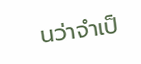นว่าจำเป็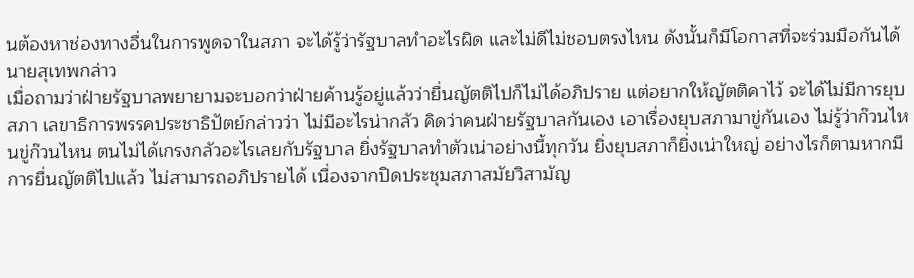นต้องหาช่องทางอื่นในการพูดจาในสภา จะได้รู้ว่ารัฐบาลทำอะไรผิด และไม่ดีไม่ชอบตรงไหน ดังนั้นก็มีโอกาสที่จะร่วมมือกันได้ นายสุเทพกล่าว
เมื่อถามว่าฝ่ายรัฐบาลพยายามจะบอกว่าฝ่ายค้านรู้อยู่แล้วว่ายื่นญัตติไปก็ไม่ได้อภิปราย แต่อยากให้ญัตติคาไว้ จะได้ไม่มีการยุบสภา เลขาธิการพรรคประชาธิปัตย์กล่าวว่า ไม่มีอะไรน่ากลัว คิดว่าคนฝ่ายรัฐบาลกันเอง เอาเรื่องยุบสภามาขู่กันเอง ไม่รู้ว่าก๊วนไหนขู่ก๊วนไหน ตนไม่ได้เกรงกลัวอะไรเลยกับรัฐบาล ยิ่งรัฐบาลทำตัวเน่าอย่างนี้ทุกวัน ยิ่งยุบสภาก็ยิ่งเน่าใหญ่ อย่างไรก็ตามหากมีการยื่นญัตติไปแล้ว ไม่สามารถอภิปรายได้ เนื่องจากปิดประชุมสภาสมัยวิสามัญ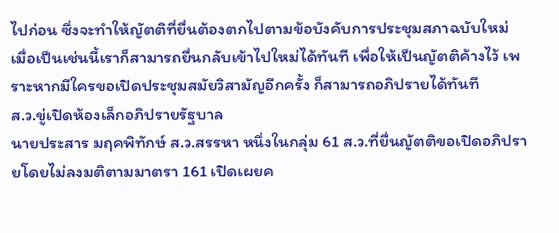ไปก่อน ซึ่งจะทำให้ญัตติที่ยื่นต้องตกไปตามข้อบังคับการประชุมสภาฉบับใหม่ เมื่อเป็นเช่นนี้เราก็สามารถยื่นกลับเข้าไปใหม่ได้ทันที เพื่อให้เป็นญัตติค้างไว้ เพราะหากมีใครขอเปิดประชุมสมัยวิสามัญอีกครั้ง ก็สามารถอภิปรายได้ทันที
ส.ว.ขู่เปิดห้องเล็กอภิปรายรัฐบาล
นายประสาร มฤคพิทักษ์ ส.ว.สรรหา หนึ่งในกลุ่ม 61 ส.ว.ที่ยื่นญัตติขอเปิดอภิปรายโดยไม่ลงมติตามมาตรา 161 เปิดเผยค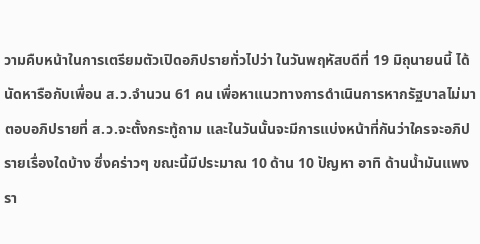วามคืบหน้าในการเตรียมตัวเปิดอภิปรายทั่วไปว่า ในวันพฤหัสบดีที่ 19 มิถุนายนนี้ ได้นัดหารือกับเพื่อน ส.ว.จำนวน 61 คน เพื่อหาแนวทางการดำเนินการหากรัฐบาลไม่มาตอบอภิปรายที่ ส.ว.จะตั้งกระทู้ถาม และในวันนั้นจะมีการแบ่งหน้าที่กันว่าใครจะอภิปรายเรื่องใดบ้าง ซึ่งคร่าวๆ ขณะนี้มีประมาณ 10 ด้าน 10 ปัญหา อาทิ ด้านน้ำมันแพง รา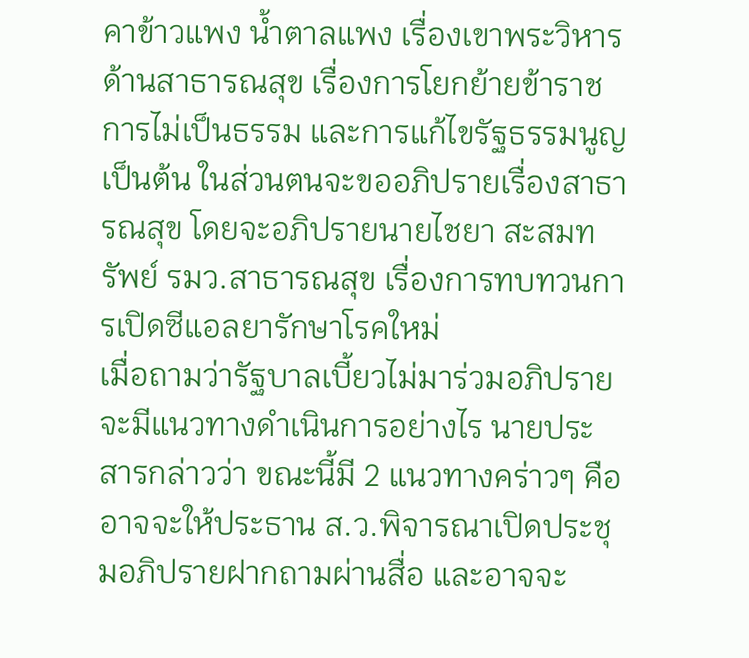คาข้าวแพง น้ำตาลแพง เรื่องเขาพระวิหาร ด้านสาธารณสุข เรื่องการโยกย้ายข้าราชการไม่เป็นธรรม และการแก้ไขรัฐธรรมนูญ เป็นต้น ในส่วนตนจะขออภิปรายเรื่องสาธารณสุข โดยจะอภิปรายนายไชยา สะสมทรัพย์ รมว.สาธารณสุข เรื่องการทบทวนการเปิดซีแอลยารักษาโรคใหม่
เมื่อถามว่ารัฐบาลเบี้ยวไม่มาร่วมอภิปรายจะมีแนวทางดำเนินการอย่างไร นายประสารกล่าวว่า ขณะนี้มี 2 แนวทางคร่าวๆ คือ อาจจะให้ประธาน ส.ว.พิจารณาเปิดประชุมอภิปรายฝากถามผ่านสื่อ และอาจจะ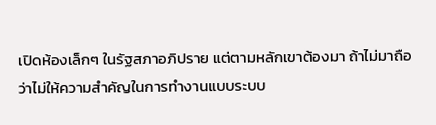เปิดห้องเล็กๆ ในรัฐสภาอภิปราย แต่ตามหลักเขาต้องมา ถ้าไม่มาถือว่าไม่ให้ความสำคัญในการทำงานแบบระบบ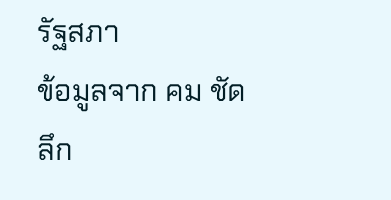รัฐสภา
ข้อมูลจาก คม ชัด ลึก